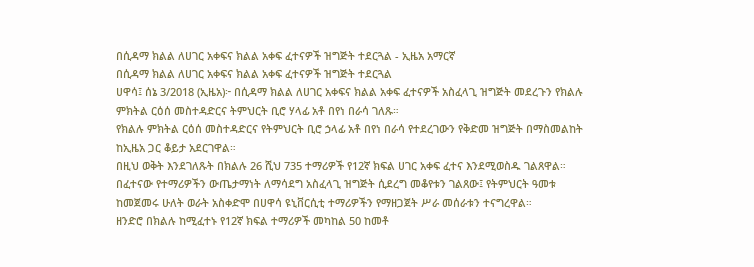በሲዳማ ክልል ለሀገር አቀፍና ክልል አቀፍ ፈተናዎች ዝግጅት ተደርጓል - ኢዜአ አማርኛ
በሲዳማ ክልል ለሀገር አቀፍና ክልል አቀፍ ፈተናዎች ዝግጅት ተደርጓል
ሀዋሳ፤ ሰኔ 3/2018 (ኢዜአ)፦ በሲዳማ ክልል ለሀገር አቀፍና ክልል አቀፍ ፈተናዎች አስፈላጊ ዝግጅት መደረጉን የክልሉ ምክትል ርዕሰ መስተዳድርና ትምህርት ቢሮ ሃላፊ አቶ በየነ በራሳ ገለጹ።
የክልሉ ምክትል ርዕሰ መስተዳድርና የትምህርት ቢሮ ኃላፊ አቶ በየነ በራሳ የተደረገውን የቅድመ ዝግጅት በማስመልከት ከኢዜአ ጋር ቆይታ አደርገዋል።
በዚህ ወቅት እንደገለጹት በክልሉ 26 ሺህ 735 ተማሪዎች የ12ኛ ክፍል ሀገር አቀፍ ፈተና እንደሚወስዱ ገልጸዋል።
በፈተናው የተማሪዎችን ውጤታማነት ለማሳደግ አስፈላጊ ዝግጅት ሲደረግ መቆየቱን ገልጸው፤ የትምህርት ዓመቱ ከመጀመሩ ሁለት ወራት አስቀድሞ በሀዋሳ ዩኒቨርሲቲ ተማሪዎችን የማዘጋጀት ሥራ መሰራቱን ተናግረዋል።
ዘንድሮ በክልሉ ከሚፈተኑ የ12ኛ ክፍል ተማሪዎች መካከል 50 ከመቶ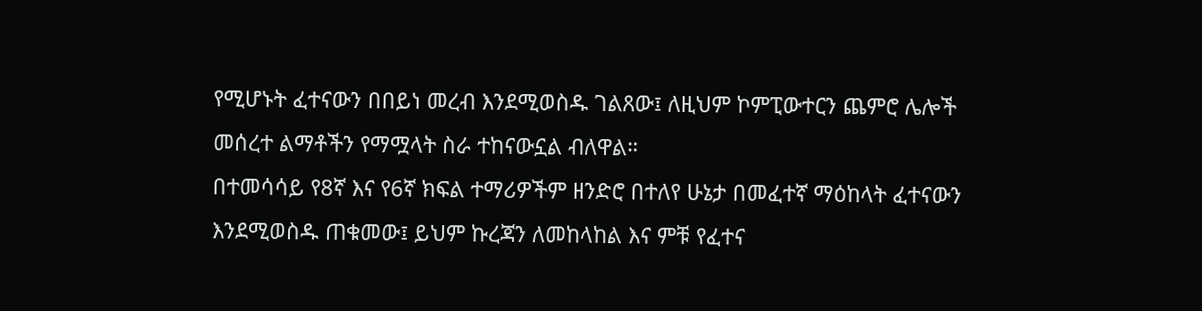የሚሆኑት ፈተናውን በበይነ መረብ እንደሚወስዱ ገልጸው፤ ለዚህም ኮምፒውተርን ጨምሮ ሌሎች መሰረተ ልማቶችን የማሟላት ስራ ተከናውኗል ብለዋል።
በተመሳሳይ የ8ኛ እና የ6ኛ ክፍል ተማሪዎችም ዘንድሮ በተለየ ሁኔታ በመፈተኛ ማዕከላት ፈተናውን እንደሚወስዱ ጠቁመው፤ ይህም ኩረጃን ለመከላከል እና ምቹ የፈተና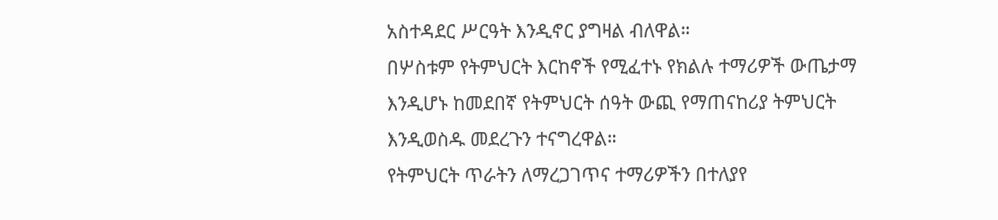አስተዳደር ሥርዓት እንዲኖር ያግዛል ብለዋል።
በሦስቱም የትምህርት እርከኖች የሚፈተኑ የክልሉ ተማሪዎች ውጤታማ እንዲሆኑ ከመደበኛ የትምህርት ሰዓት ውጪ የማጠናከሪያ ትምህርት እንዲወስዱ መደረጉን ተናግረዋል።
የትምህርት ጥራትን ለማረጋገጥና ተማሪዎችን በተለያየ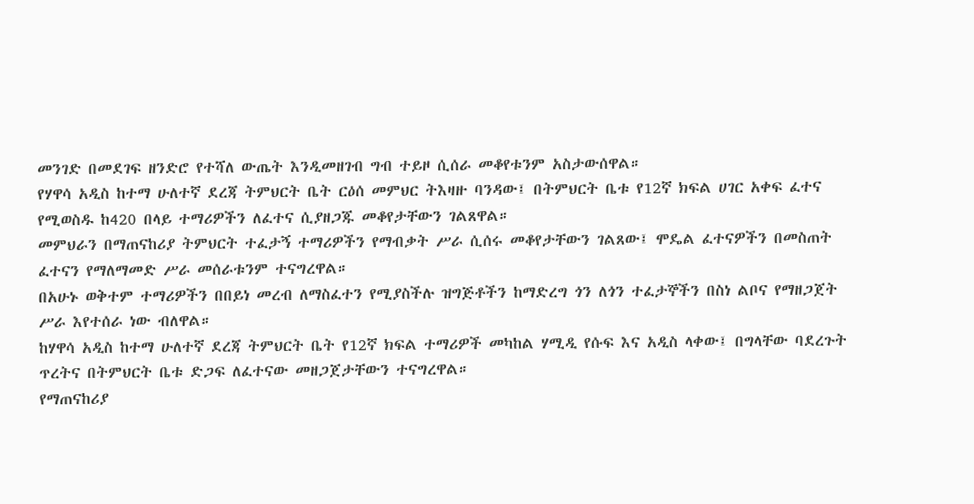መንገድ በመደገፍ ዘንድሮ የተሻለ ውጤት እንዲመዘገብ ግብ ተይዞ ሲሰራ መቆየቱንም አስታውሰዋል።
የሃዋሳ አዲስ ከተማ ሁለተኛ ደረጃ ትምህርት ቤት ርዕሰ መምህር ትእዛዙ ባንዳው፤ በትምህርት ቤቱ የ12ኛ ክፍል ሀገር አቀፍ ፈተና የሚወስዱ ከ420 በላይ ተማሪዎችን ለፈተና ሲያዘጋጁ መቆየታቸውን ገልጸዋል።
መምህራን በማጠናከሪያ ትምህርት ተፈታኝ ተማሪዎችን የማብቃት ሥራ ሲሰሩ መቆየታቸውን ገልጸው፤ ሞዴል ፈተናዎችን በመስጠት ፈተናን የማለማመድ ሥራ መሰራቱንም ተናግረዋል።
በአሁኑ ወቅተም ተማሪዎችን በበይነ መረብ ለማስፈተን የሚያስችሉ ዝግጅቶችን ከማድረግ ጎን ለጎን ተፈታኞችን በስነ ልቦና የማዘጋጀት ሥራ እየተሰራ ነው ብለዋል።
ከሃዋሳ አዲስ ከተማ ሁለተኛ ደረጃ ትምህርት ቤት የ12ኛ ክፍል ተማሪዎች መካከል ሃሚዲ የሱፍ እና አዲስ ላቀው፤ በግላቸው ባደረጉት ጥረትና በትምህርት ቤቱ ድጋፍ ለፈተናው መዘጋጀታቸውን ተናግረዋል።
የማጠናከሪያ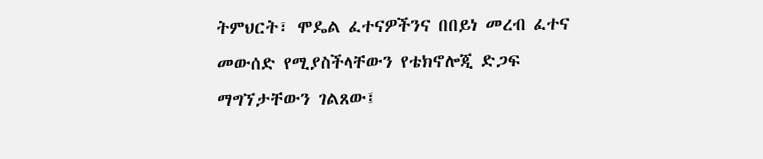ትምህርት፣ ሞዴል ፈተናዎችንና በበይነ መረብ ፈተና መውሰድ የሚያስችላቸውን የቴክኖሎጂ ድጋፍ ማግኘታቸውን ገልጸው፤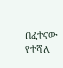በፈተናው የተሻለ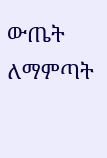ውጤት ለማምጣት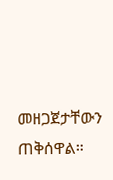መዘጋጀታቸውን ጠቅሰዋል።